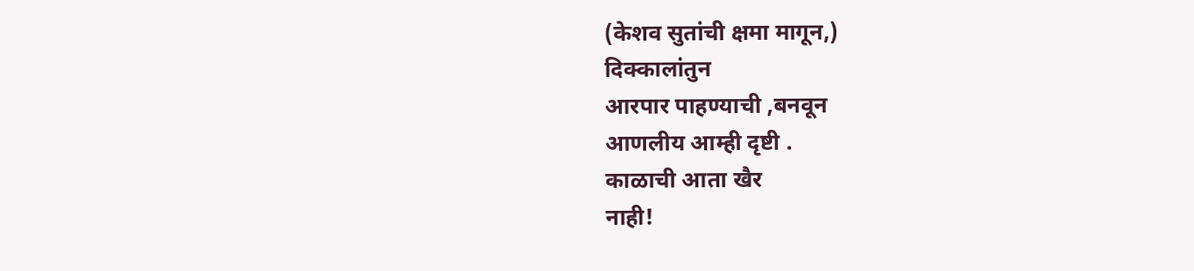(केशव सुतांची क्षमा मागून,)
दिक्कालांतुन
आरपार पाहण्याची ,बनवून
आणलीय आम्ही दृष्टी .
काळाची आता खैर
नाही!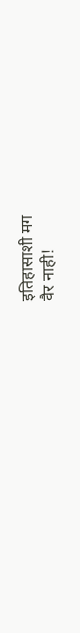इतिहासाशी मग
वैर नाही!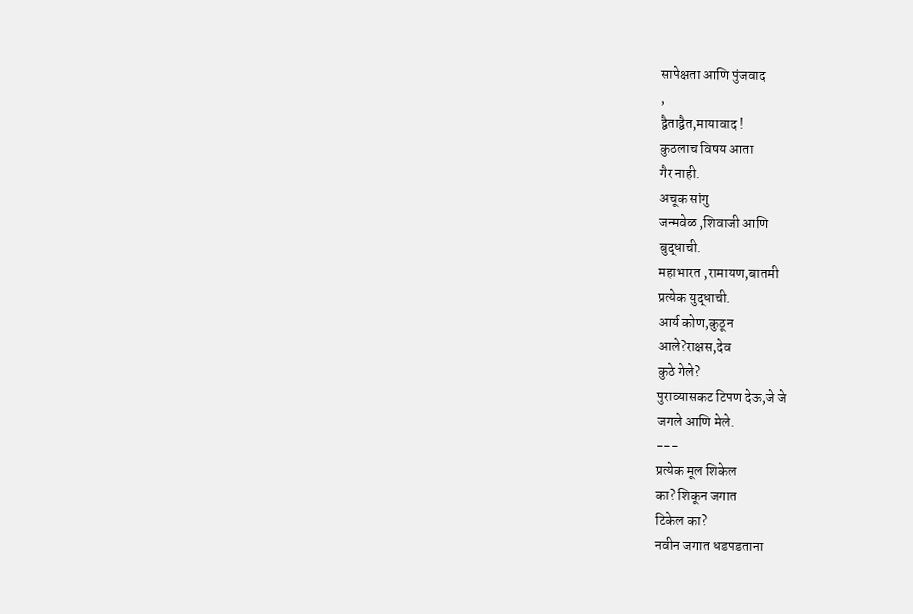सापेक्षता आणि पुंजवाद
,
द्वैताद्वैत,मायावाद !
कुठलाच विषय आता
गैर नाही.
अचूक सांगु
जन्मवेळ ,शिवाजी आणि
बुद्धाची.
महाभारत ,रामायण,बातमी
प्रत्येक युद्धाची.
आर्य कोण,कुठून
आले?राक्षस,देव
कुठे गेले?
पुराव्यासकट टिपण देऊ,जे जे
जगले आणि मेले.
---
प्रत्येक मूल शिकेल
का? शिकून जगात
टिकेल का?
नवीन जगात धडपडताना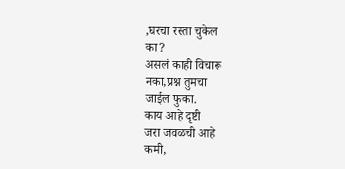,घरचा रस्ता चुकेल
का?
असलं काही विचारू
नका,प्रश्न तुमचा
जाईल फुका.
काय आहे दृष्टी
जरा जवळची आहे
कमी,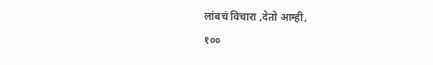लांबचं विचारा ,देतो आम्ही,
१००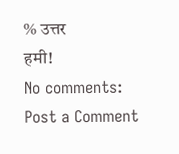% उत्तर
हमी!
No comments:
Post a Comment